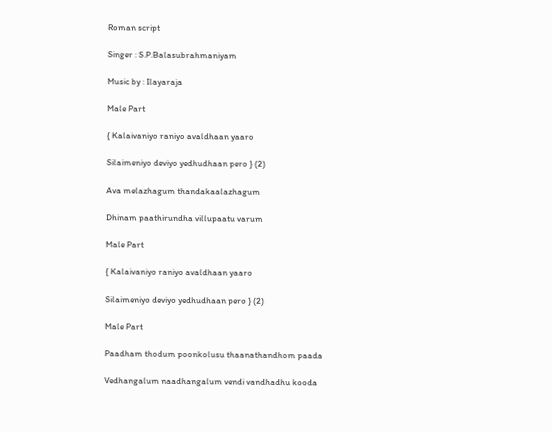Roman script

Singer : S.P.Balasubrahmaniyam

Music by : Ilayaraja

Male Part

{ Kalaivaniyo raniyo avaldhaan yaaro

Silaimeniyo deviyo yedhudhaan pero } (2)

Ava melazhagum thandakaalazhagum

Dhinam paathirundha villupaatu varum

Male Part

{ Kalaivaniyo raniyo avaldhaan yaaro

Silaimeniyo deviyo yedhudhaan pero } (2)

Male Part

Paadham thodum poonkolusu thaanathandhom paada

Vedhangalum naadhangalum vendi vandhadhu kooda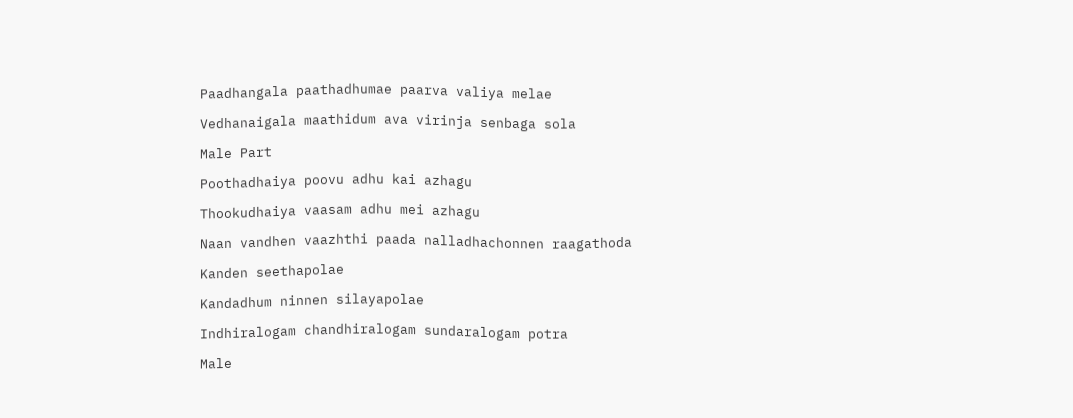Paadhangala paathadhumae paarva valiya melae

Vedhanaigala maathidum ava virinja senbaga sola

Male Part

Poothadhaiya poovu adhu kai azhagu

Thookudhaiya vaasam adhu mei azhagu

Naan vandhen vaazhthi paada nalladhachonnen raagathoda

Kanden seethapolae

Kandadhum ninnen silayapolae

Indhiralogam chandhiralogam sundaralogam potra

Male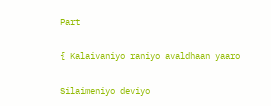Part

{ Kalaivaniyo raniyo avaldhaan yaaro

Silaimeniyo deviyo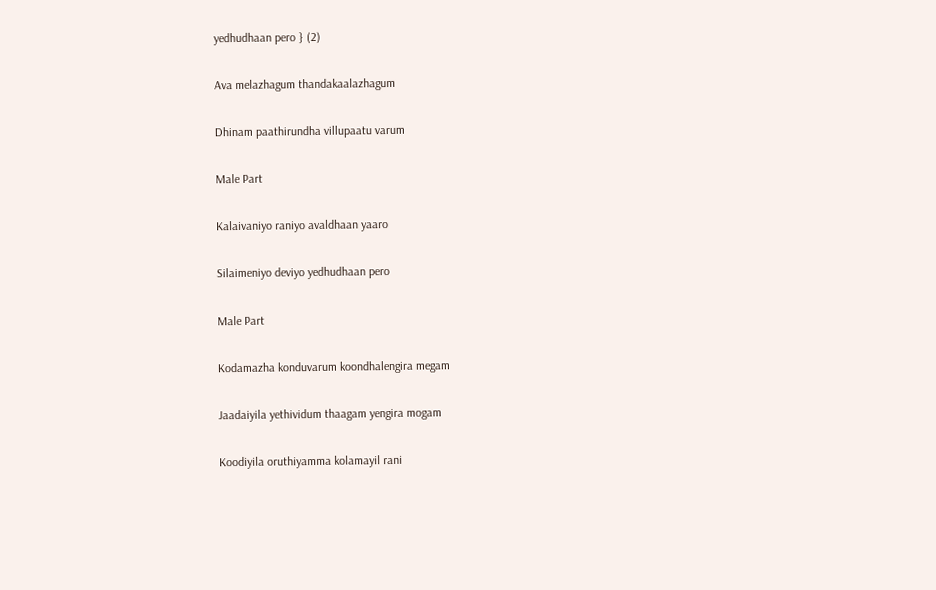yedhudhaan pero } (2)

Ava melazhagum thandakaalazhagum

Dhinam paathirundha villupaatu varum

Male Part

Kalaivaniyo raniyo avaldhaan yaaro

Silaimeniyo deviyo yedhudhaan pero

Male Part

Kodamazha konduvarum koondhalengira megam

Jaadaiyila yethividum thaagam yengira mogam

Koodiyila oruthiyamma kolamayil rani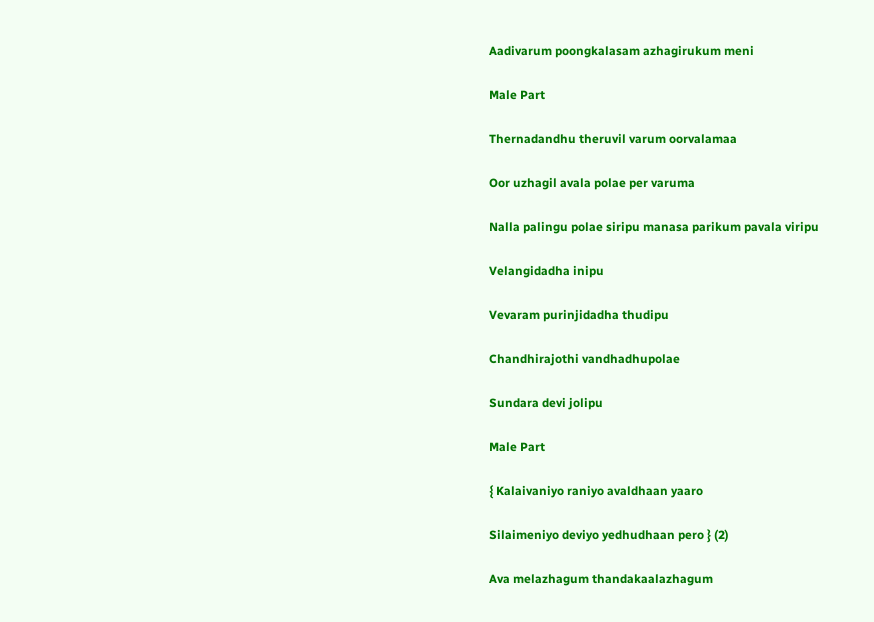Aadivarum poongkalasam azhagirukum meni

Male Part

Thernadandhu theruvil varum oorvalamaa

Oor uzhagil avala polae per varuma

Nalla palingu polae siripu manasa parikum pavala viripu

Velangidadha inipu

Vevaram purinjidadha thudipu

Chandhirajothi vandhadhupolae

Sundara devi jolipu

Male Part

{ Kalaivaniyo raniyo avaldhaan yaaro

Silaimeniyo deviyo yedhudhaan pero } (2)

Ava melazhagum thandakaalazhagum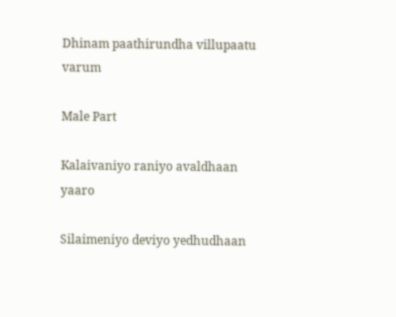Dhinam paathirundha villupaatu varum

Male Part

Kalaivaniyo raniyo avaldhaan yaaro

Silaimeniyo deviyo yedhudhaan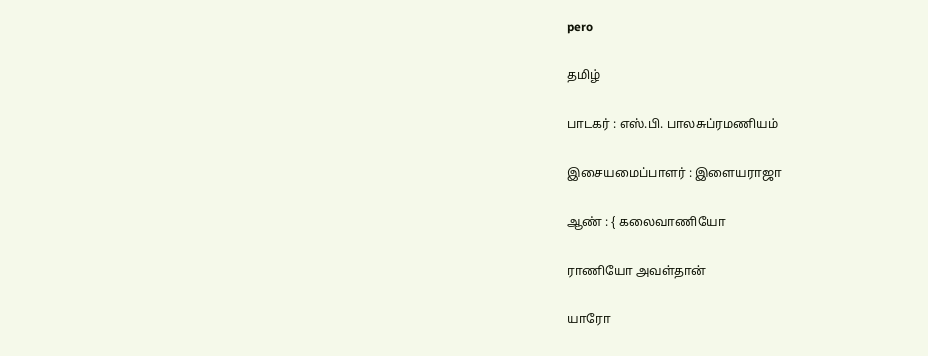pero

தமிழ்

பாடகர் : எஸ்.பி. பாலசுப்ரமணியம்

இசையமைப்பாளர் : இளையராஜா

ஆண் : { கலைவாணியோ

ராணியோ அவள்தான்

யாரோ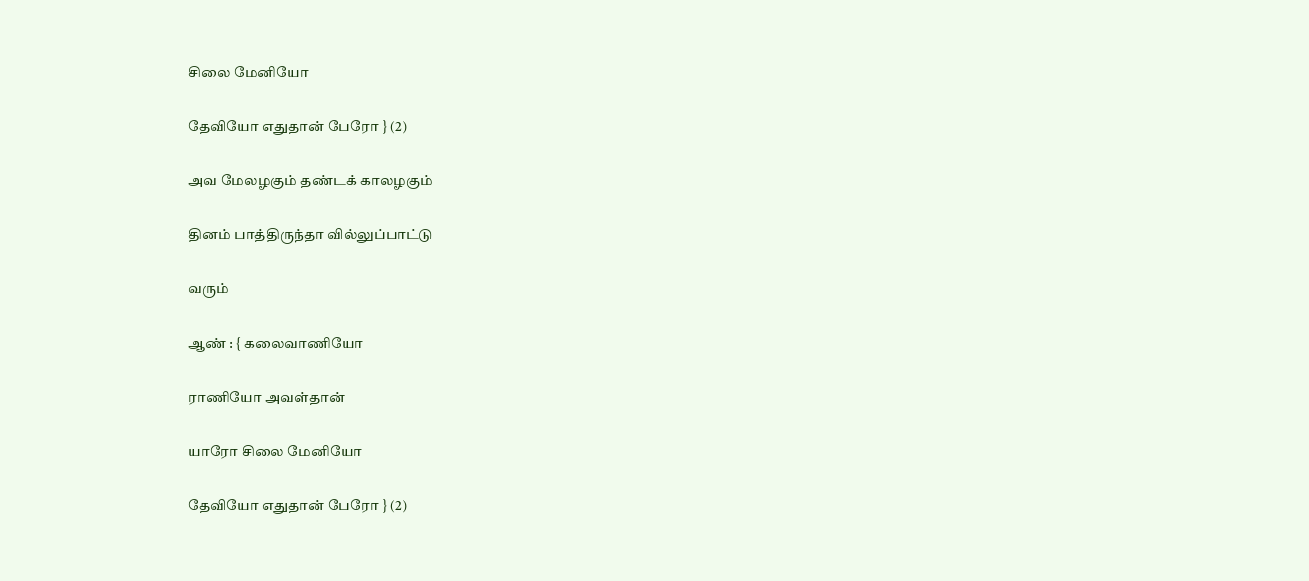சிலை மேனியோ

தேவியோ எதுதான் பேரோ } (2)

அவ மேலழகும் தண்டக் காலழகும்

தினம் பாத்திருந்தா வில்லுப்பாட்டு

வரும்

ஆண் : { கலைவாணியோ

ராணியோ அவள்தான்

யாரோ சிலை மேனியோ

தேவியோ எதுதான் பேரோ } (2)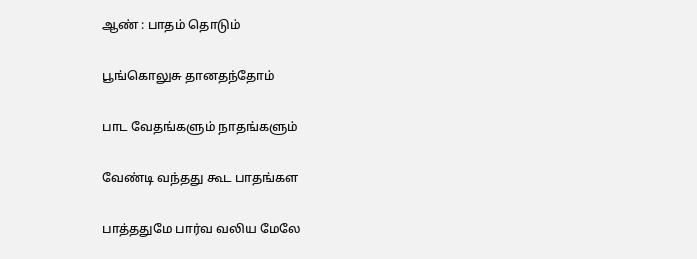ஆண் : பாதம் தொடும்

பூங்கொலுசு தானதந்தோம்

பாட வேதங்களும் நாதங்களும்

வேண்டி வந்தது கூட பாதங்கள

பாத்ததுமே பார்வ வலிய மேலே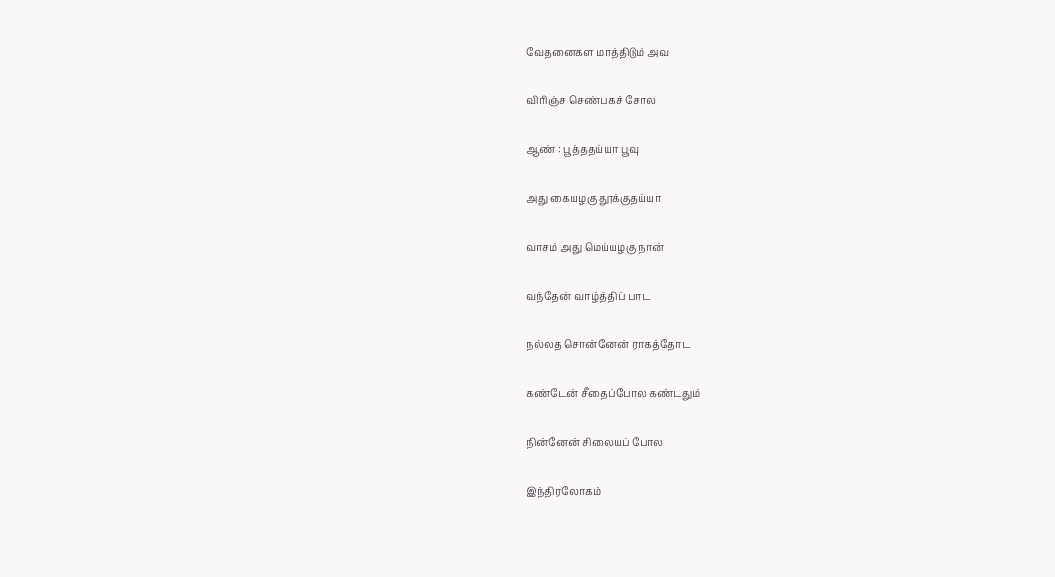வேதனைகள மாத்திடும் அவ

விரிஞ்ச செண்பகச் சோல

ஆண் : பூத்ததய்யா பூவு

அது கையழகு தூக்குதய்யா

வாசம் அது மெய்யழகு நான்

வந்தேன் வாழ்த்திப் பாட

நல்லத சொன்னேன் ராகத்தோட

கண்டேன் சீதைப்போல கண்டதும்

நின்னேன் சிலையப் போல

இந்திரலோகம்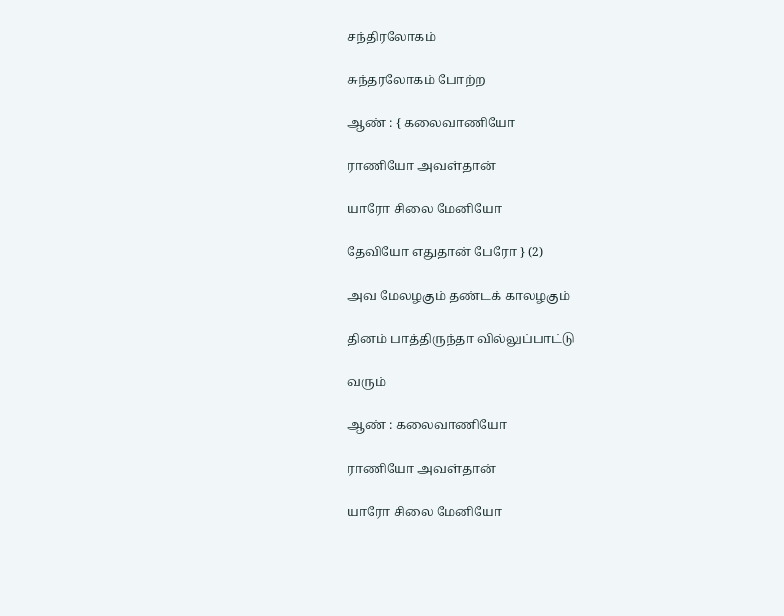சந்திரலோகம்

சுந்தரலோகம் போற்ற

ஆண் : { கலைவாணியோ

ராணியோ அவள்தான்

யாரோ சிலை மேனியோ

தேவியோ எதுதான் பேரோ } (2)

அவ மேலழகும் தண்டக் காலழகும்

தினம் பாத்திருந்தா வில்லுப்பாட்டு

வரும்

ஆண் : கலைவாணியோ

ராணியோ அவள்தான்

யாரோ சிலை மேனியோ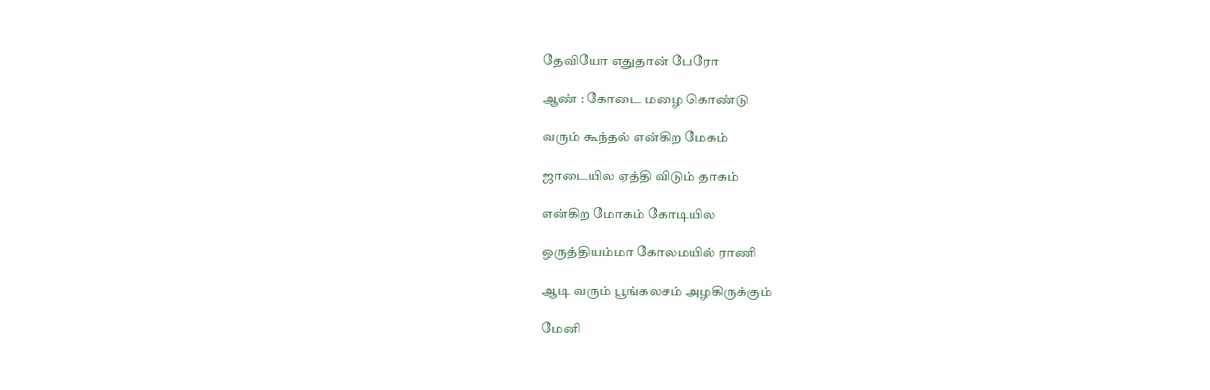தேவியோ எதுதான் பேரோ

ஆண் : கோடை மழை கொண்டு

வரும் கூந்தல் என்கிற மேகம்

ஜாடையில ஏத்தி விடும் தாகம்

என்கிற மோகம் கோடியில

ஒருத்தியம்மா கோலமயில் ராணி

ஆடி வரும் பூங்கலசம் அழகிருக்கும்

மேனி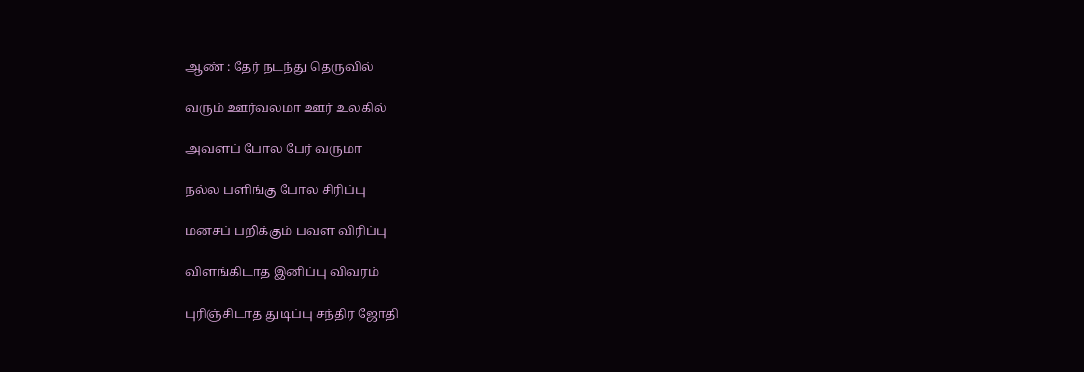ஆண் : தேர் நடந்து தெருவில்

வரும் ஊர்வலமா ஊர் உலகில்

அவளப் போல பேர் வருமா

நல்ல பளிங்கு போல சிரிப்பு

மனசப் பறிக்கும் பவள விரிப்பு

விளங்கிடாத இனிப்பு விவரம்

புரிஞ்சிடாத துடிப்பு சந்திர ஜோதி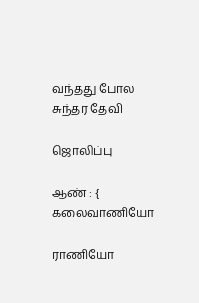வந்தது போல சுந்தர தேவி

ஜொலிப்பு

ஆண் : { கலைவாணியோ

ராணியோ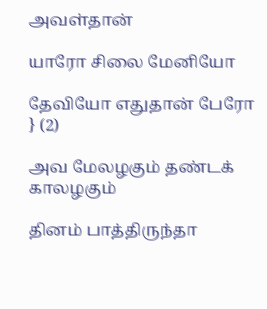அவள்தான்

யாரோ சிலை மேனியோ

தேவியோ எதுதான் பேரோ } (2)

அவ மேலழகும் தண்டக் காலழகும்

தினம் பாத்திருந்தா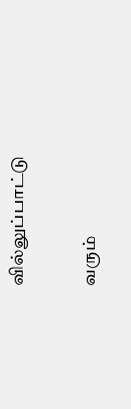வில்லுப்பாட்டு

வரும்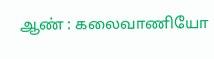ஆண் : கலைவாணியோ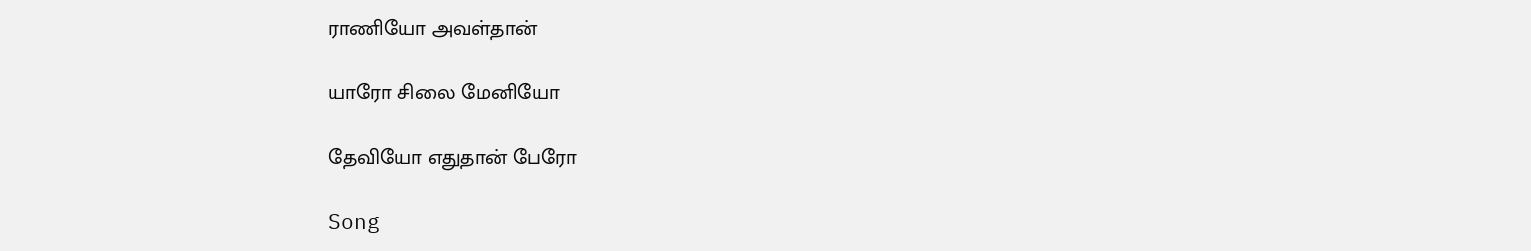ராணியோ அவள்தான்

யாரோ சிலை மேனியோ

தேவியோ எதுதான் பேரோ

Song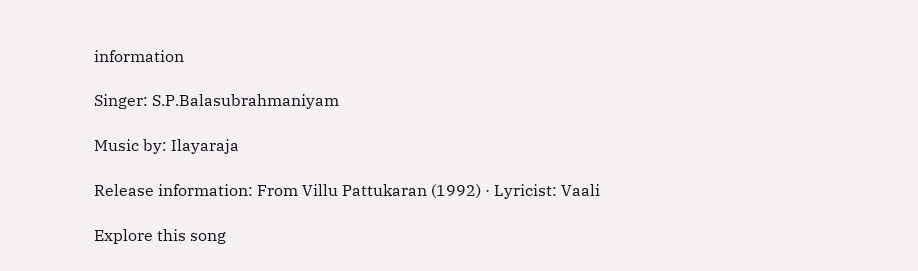information

Singer: S.P.Balasubrahmaniyam

Music by: Ilayaraja

Release information: From Villu Pattukaran (1992) · Lyricist: Vaali

Explore this song